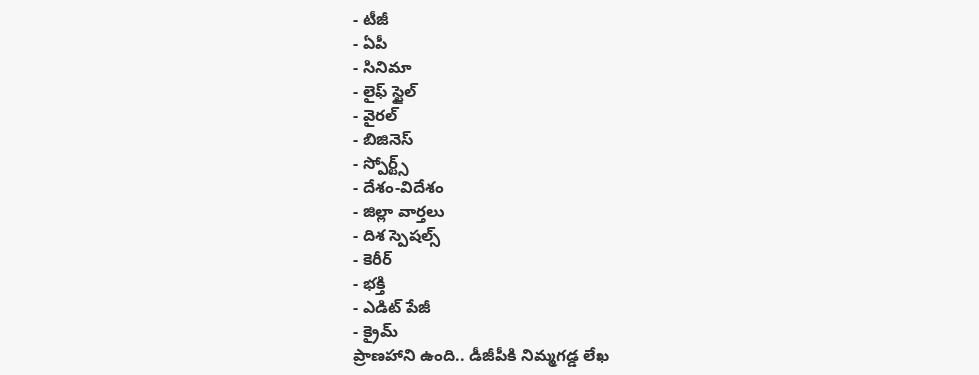- టీజీ
- ఏపీ
- సినిమా
- లైఫ్ స్టైల్
- వైరల్
- బిజినెస్
- స్పోర్ట్స్
- దేశం-విదేశం
- జిల్లా వార్తలు
- దిశ స్పెషల్స్
- కెరీర్
- భక్తి
- ఎడిట్ పేజీ
- క్రైమ్
ప్రాణహాని ఉంది.. డీజీపీకి నిమ్మగడ్డ లేఖ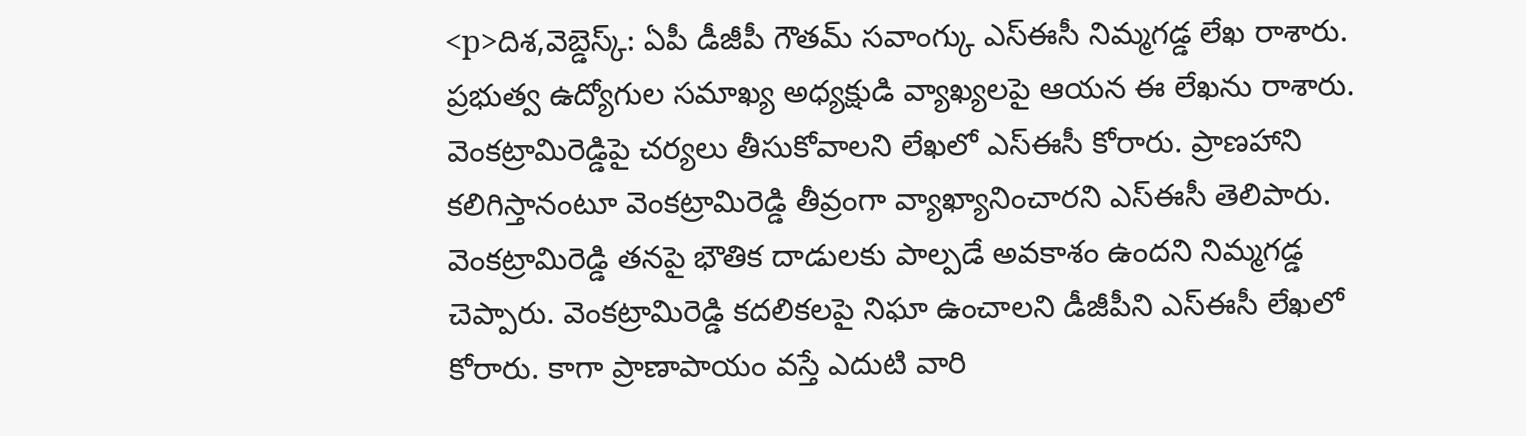<p>దిశ,వెబ్డెస్క్: ఏపీ డీజీపీ గౌతమ్ సవాంగ్కు ఎస్ఈసీ నిమ్మగడ్డ లేఖ రాశారు. ప్రభుత్వ ఉద్యోగుల సమాఖ్య అధ్యక్షుడి వ్యాఖ్యలపై ఆయన ఈ లేఖను రాశారు. వెంకట్రామిరెడ్డిపై చర్యలు తీసుకోవాలని లేఖలో ఎస్ఈసీ కోరారు. ప్రాణహాని కలిగిస్తానంటూ వెంకట్రామిరెడ్డి తీవ్రంగా వ్యాఖ్యానించారని ఎస్ఈసీ తెలిపారు. వెంకట్రామిరెడ్డి తనపై భౌతిక దాడులకు పాల్పడే అవకాశం ఉందని నిమ్మగడ్డ చెప్పారు. వెంకట్రామిరెడ్డి కదలికలపై నిఘా ఉంచాలని డీజీపీని ఎస్ఈసీ లేఖలో కోరారు. కాగా ప్రాణాపాయం వస్తే ఎదుటి వారి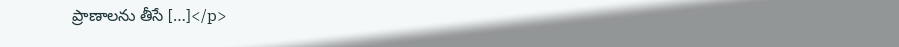ప్రాణాలను తీసే […]</p>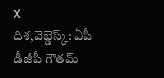X
దిశ,వెబ్డెస్క్: ఏపీ డీజీపీ గౌతమ్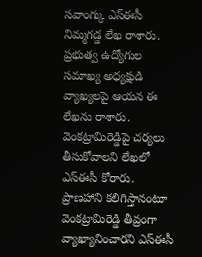సవాంగ్కు ఎస్ఈసీ నిమ్మగడ్డ లేఖ రాశారు. ప్రభుత్వ ఉద్యోగుల సమాఖ్య అధ్యక్షుడి వ్యాఖ్యలపై ఆయన ఈ లేఖను రాశారు. వెంకట్రామిరెడ్డిపై చర్యలు తీసుకోవాలని లేఖలో ఎస్ఈసీ కోరారు. ప్రాణహాని కలిగిస్తానంటూ వెంకట్రామిరెడ్డి తీవ్రంగా వ్యాఖ్యానించారని ఎస్ఈసీ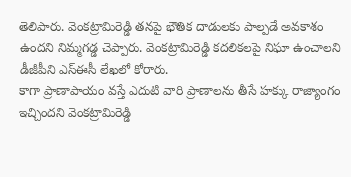తెలిపారు. వెంకట్రామిరెడ్డి తనపై భౌతిక దాడులకు పాల్పడే అవకాశం ఉందని నిమ్మగడ్డ చెప్పారు. వెంకట్రామిరెడ్డి కదలికలపై నిఘా ఉంచాలని డీజీపీని ఎస్ఈసీ లేఖలో కోరారు.
కాగా ప్రాణాపాయం వస్తే ఎదుటి వారి ప్రాణాలను తీసే హక్కు రాజ్యాంగం ఇచ్చిందని వెంకట్రామిరెడ్డి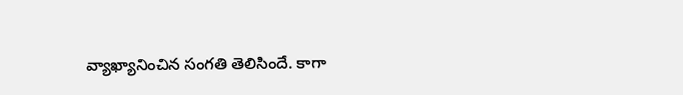వ్యాఖ్యానించిన సంగతి తెలిసిందే. కాగా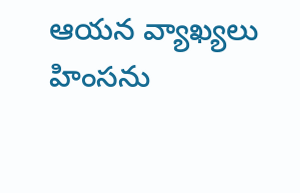ఆయన వ్యాఖ్యలు హింసను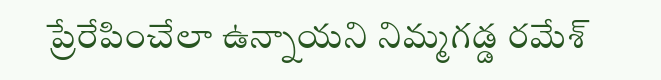ప్రేరేపించేలా ఉన్నాయని నిమ్మగడ్డ రమేశ్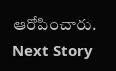ఆరోపించారు.
Next Story